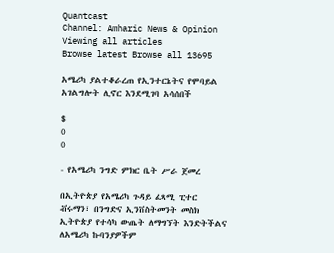Quantcast
Channel: Amharic News & Opinion
Viewing all articles
Browse latest Browse all 13695

አሜሪካ ያልተቆራረጠ የኢንተርኔትና የሞባይል አገልግሎት ሊኖር እንደሚገባ አሳሰበች

$
0
0

- የአሜሪካ ንግድ ምክር ቤት ሥራ ጀመረ

በኢትዮጵያ የአሜሪካ ጉዳይ ፈጻሚ ፒተር ቭሩማን፣ በንግድና ኢንቨስትመንት መስክ ኢትዮጵያ የተሳካ ውጤት ለማግኘት እንድትችልና ለአሜሪካ ኩባንያዎችም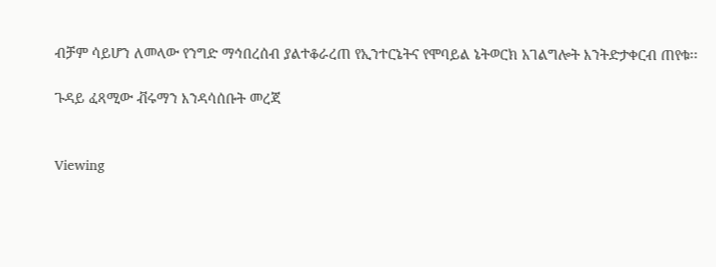ብቻም ሳይሆን ለመላው የንግድ ማኅበረሰብ ያልተቆራረጠ የኢንተርኔትና የሞባይል ኔትወርክ አገልግሎት እንትድታቀርብ ጠየቁ፡፡

ጉዳይ ፈጻሚው ቭሩማን እንዳሳሰቡት መረጃ


Viewing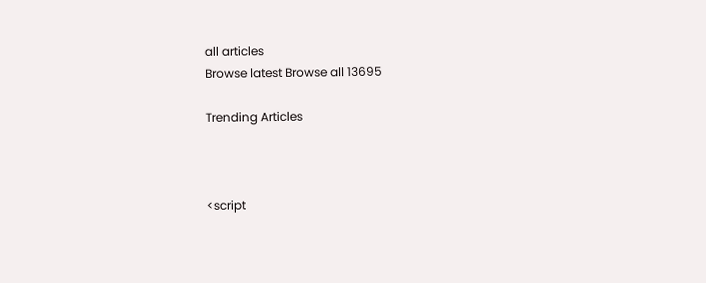all articles
Browse latest Browse all 13695

Trending Articles



<script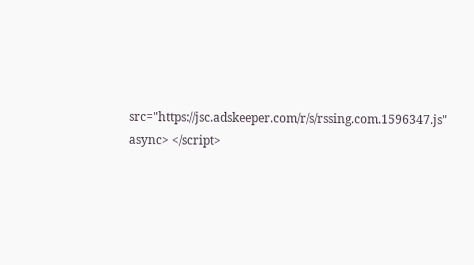src="https://jsc.adskeeper.com/r/s/rssing.com.1596347.js" async> </script>